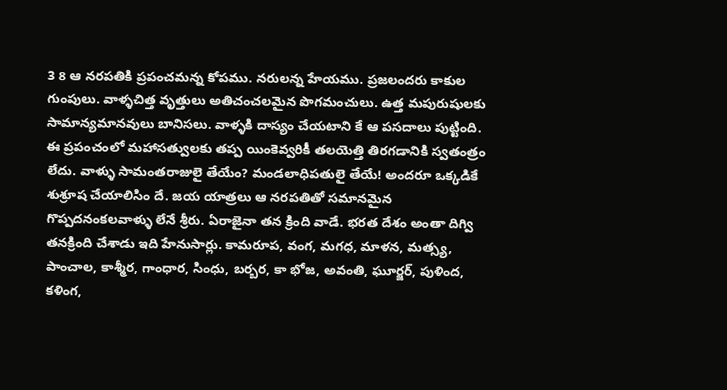3 8 ఆ నరపతికి ప్రపంచమన్న కోపము. నరులన్న హేయము. ప్రజలందరు కాకుల గుంపులు. వాళ్ళచిత్త వృత్తులు అతిచంచలమైన పొగమంచులు. ఉత్త మపురుషులకు సామాన్యమానవులు బానిసలు. వాళ్ళకి దాస్యం చేయటాని కే ఆ పసదాలు పుట్టింది. ఈ ప్రపంచంలో మహాసత్వులకు తప్ప యింకెవ్వరికీ తలయెత్తి తిరగడానికి స్వతంత్రం లేదు. వాళ్ళు సామంతరాజులై తేయేం? మండలాధిపతులై తేయే! అందరూ ఒక్కడికే శుశ్రూష చేయాలిసిం దే. జయ యాత్రలు ఆ నరపతితో సమానమైన గొప్పదనంకలవాళ్ళు లేనే శ్రీరు. ఏరాజైనా తన క్రింది వాడే. భరత దేశం అంతా దిగ్వి తనక్రింది చేశాడు ఇది హేనుసార్లు. కామరూప, వంగ, మగధ, మాళన, మత్స్య, పాంచాల, కాశ్మీర, గాంధార, సింధు, బర్బర, కా భోజ, అవంతి, ఘూర్జర్, పుళింద, కళింగ,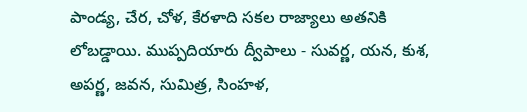పాండ్య, చేర, చోళ, కేరళాది సకల రాజ్యాలు అతనికి లోబడ్డాయి. ముప్పదియారు ద్వీపాలు - సువర్ణ, యన, కుశ, అపర్ణ, జవన, సుమిత్ర, సింహళ,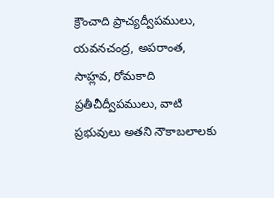క్రౌంచాది ప్రాచ్యద్వీపములు, యవనచంద్ర, అపరాంత, సాహ్లవ, రోమకాది ప్రతీచీద్వీపములు, వాటి ప్రభువులు అతని నౌకాబలాలకు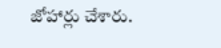జోహార్లు చేశారు.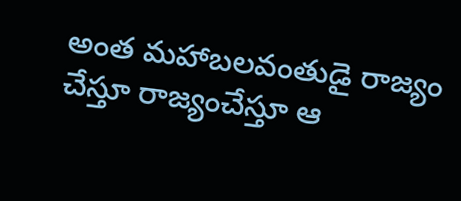అంత మహాబలవంతుడై రాజ్యం చేస్తూ రాజ్యంచేస్తూ ఆ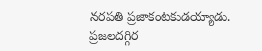నరపతి ప్రజాకంటకుడయ్యాడు. ప్రజలదగ్గిర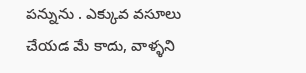పన్నును . ఎక్కువ వసూలు చేయడ మే కాదు, వాళ్ళని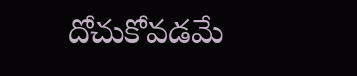దోచుకోవడమే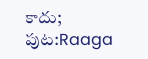కాదు;
పుట:Raaga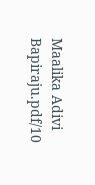Maalika Adivi Bapiraju.pdf/10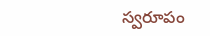స్వరూపం